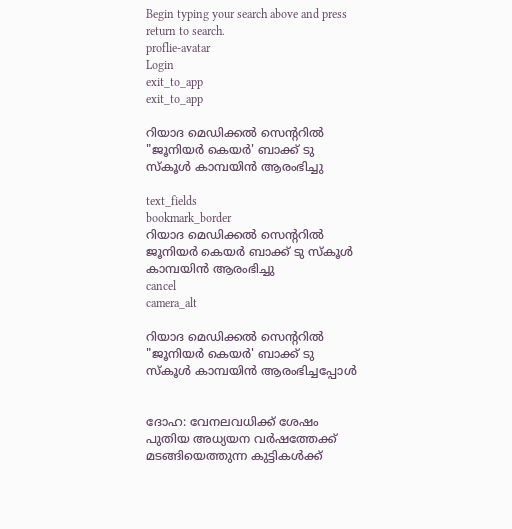Begin typing your search above and press return to search.
proflie-avatar
Login
exit_to_app
exit_to_app

റിയാദ മെഡിക്കല്‍ സെന്‍ററിൽ "ജൂനിയര്‍ കെയര്‍' ബാക്ക് ടു സ്കൂള്‍ കാമ്പയിൻ ആരംഭിച്ചു

text_fields
bookmark_border
റിയാദ മെഡിക്കല്‍ സെന്‍ററിൽ ജൂനിയര്‍ കെയര്‍ ബാക്ക് ടു സ്കൂള്‍ കാമ്പയിൻ ആരംഭിച്ചു
cancel
camera_alt

റിയാദ മെഡിക്കല്‍ സെന്‍ററിൽ "ജൂനിയര്‍ കെയര്‍' ബാക്ക് ടു സ്കൂള്‍ കാമ്പയിൻ ആരംഭിച്ചപ്പോൾ


ദോഹ: വേനലവധിക്ക് ശേഷം പുതിയ അധ്യയന വർഷത്തേക്ക് മടങ്ങിയെത്തുന്ന കുട്ടികൾക്ക്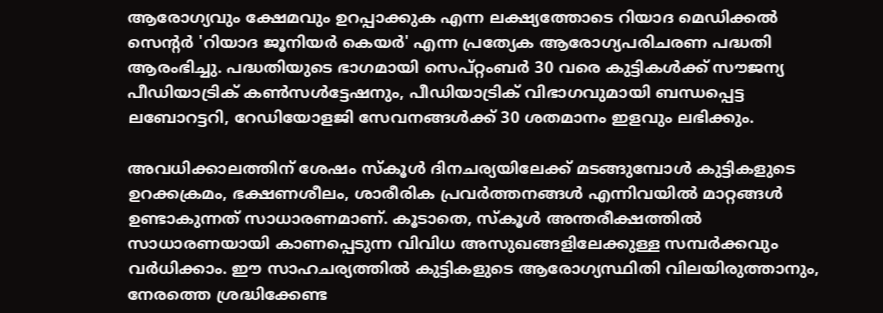ആരോഗ്യവും ക്ഷേമവും ഉറപ്പാക്കുക എന്ന ലക്ഷ്യത്തോടെ റിയാദ മെഡിക്കല്‍ സെന്‍റര്‍ 'റിയാദ ജൂനിയര്‍ കെയര്‍' എന്ന പ്രത്യേക ആരോഗ്യപരിചരണ പദ്ധതി ആരംഭിച്ചു. പദ്ധതിയുടെ ഭാഗമായി സെപ്റ്റംബര്‍ 30 വരെ കുട്ടികള്‍ക്ക് സൗജന്യ പീഡിയാട്രിക് കണ്‍സള്‍ട്ടേഷനും, പീഡിയാട്രിക് വിഭാഗവുമായി ബന്ധപ്പെട്ട ലബോറട്ടറി, റേഡിയോളജി സേവനങ്ങള്‍ക്ക് 30 ശതമാനം ഇളവും ലഭിക്കും.

അവധിക്കാലത്തിന് ശേഷം സ്കൂള്‍ ദിനചര്യയിലേക്ക് മടങ്ങുമ്പോള്‍ കുട്ടികളുടെ ഉറക്കക്രമം, ഭക്ഷണശീലം, ശാരീരിക പ്രവര്‍ത്തനങ്ങള്‍ എന്നിവയില്‍ മാറ്റങ്ങള്‍ ഉണ്ടാകുന്നത് സാധാരണമാണ്. കൂടാതെ, സ്കൂള്‍ അന്തരീക്ഷത്തില്‍ സാധാരണയായി കാണപ്പെടുന്ന വിവിധ അസുഖങ്ങളിലേക്കുള്ള സമ്പര്‍ക്കവും വര്‍ധിക്കാം. ഈ സാഹചര്യത്തില്‍ കുട്ടികളുടെ ആരോഗ്യസ്ഥിതി വിലയിരുത്താനും, നേരത്തെ ശ്രദ്ധിക്കേണ്ട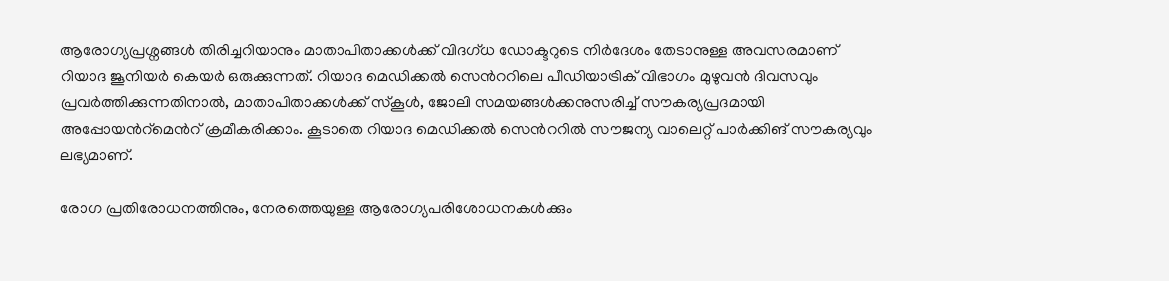ആരോഗ്യപ്രശ്നങ്ങള്‍ തിരിച്ചറിയാനും മാതാപിതാക്കള്‍ക്ക് വിദഗ്ധ ഡോക്ടറുടെ നിര്‍ദേശം തേടാനുള്ള അവസരമാണ് റിയാദ ജൂനിയര്‍ കെയര്‍ ഒരുക്കുന്നത്. റിയാദ മെഡിക്കല്‍ സെന്‍ററിലെ പീഡിയാട്രിക് വിഭാഗം മുഴുവന്‍ ദിവസവും പ്രവര്‍ത്തിക്കുന്നതിനാല്‍, മാതാപിതാക്കള്‍ക്ക് സ്കൂള്‍, ജോലി സമയങ്ങള്‍ക്കനുസരിച്ച് സൗകര്യപ്രദമായി അപ്പോയന്‍റ്മെന്‍റ് ക്രമീകരിക്കാം. കൂടാതെ റിയാദ മെഡിക്കല്‍ സെന്‍ററില്‍ സൗജന്യ വാലെറ്റ് പാര്‍ക്കിങ് സൗകര്യവും ലഭ്യമാണ്.

രോഗ പ്രതിരോധനത്തിനും, നേരത്തെയുള്ള ആരോഗ്യപരിശോധനകള്‍ക്കും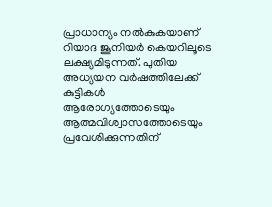പ്രാധാന്യം നല്‍കുകയാണ് റിയാദ ജൂനിയര്‍ കെയറിലൂടെ ലക്ഷ്യമിടുന്നത്. പുതിയ അധ്യയന വര്‍ഷത്തിലേക്ക് കുട്ടികള്‍ ആരോഗ്യത്തോടെയും ആത്മവിശ്വാസത്തോടെയും പ്രവേശിക്കുന്നതിന്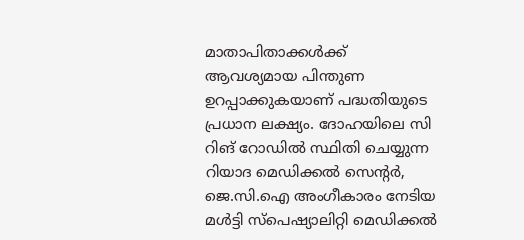മാതാപിതാക്കള്‍ക്ക് ആവശ്യമായ പിന്തുണ ഉറപ്പാക്കുകയാണ് പദ്ധതിയുടെ പ്രധാന ലക്ഷ്യം. ദോഹയിലെ സി റിങ് റോഡില്‍ സ്ഥിതി ചെയ്യുന്ന റിയാദ മെഡിക്കല്‍ സെന്‍റര്‍, ജെ.സി.ഐ അംഗീകാരം നേടിയ മള്‍ട്ടി സ്പെഷ്യാലിറ്റി മെഡിക്കല്‍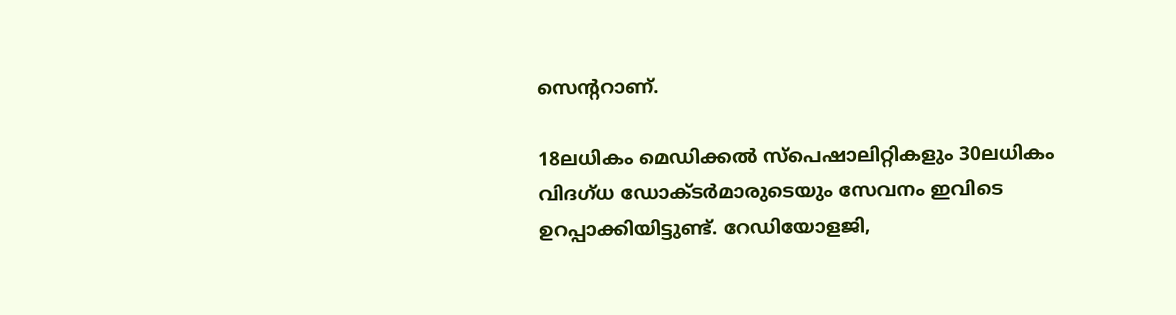സെന്ററാണ്.

18ലധികം മെഡിക്കല്‍ സ്പെഷാലിറ്റികളും 30ലധികം വിദഗ്ധ ഡോക്ടര്‍മാരുടെയും സേവനം ഇവിടെ ഉറപ്പാക്കിയിട്ടുണ്ട്. റേഡിയോളജി,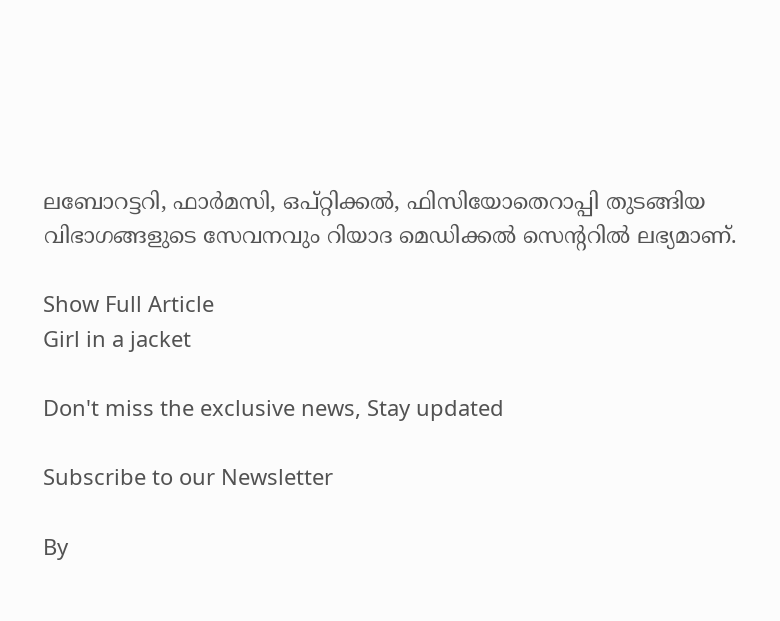ലബോറട്ടറി, ഫാര്‍മസി, ഒപ്റ്റിക്കല്‍, ഫിസിയോതെറാപ്പി തുടങ്ങിയ വിഭാഗങ്ങളുടെ സേവനവും റിയാദ മെഡിക്കല്‍ സെന്‍ററിൽ ലഭ്യമാണ്.

Show Full Article
Girl in a jacket

Don't miss the exclusive news, Stay updated

Subscribe to our Newsletter

By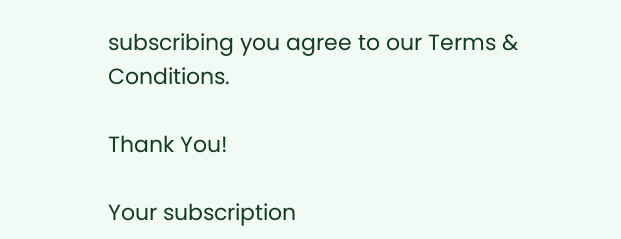subscribing you agree to our Terms & Conditions.

Thank You!

Your subscription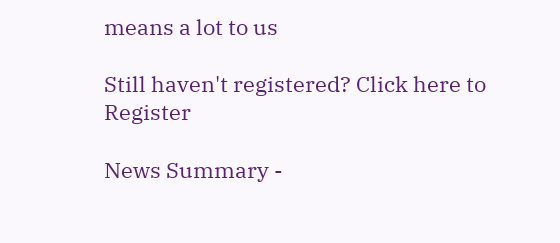means a lot to us

Still haven't registered? Click here to Register

News Summary -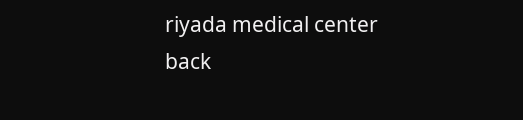riyada medical center back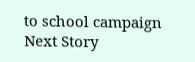to school campaign
Next Story